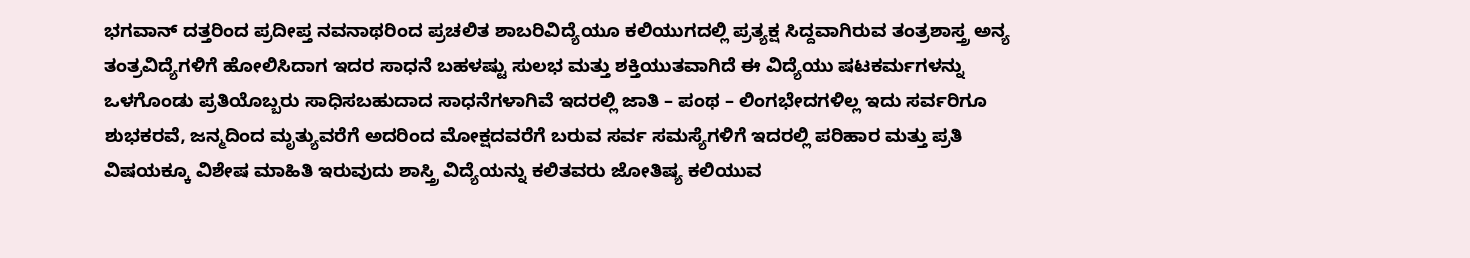ಭಗವಾನ್ ದತ್ತರಿಂದ ಪ್ರದೀಪ್ತ ನವನಾಥರಿಂದ ಪ್ರಚಲಿತ ಶಾಬರಿವಿದ್ಯೆಯೂ ಕಲಿಯುಗದಲ್ಲಿ ಪ್ರತ್ಯಕ್ಷ ಸಿದ್ದವಾಗಿರುವ ತಂತ್ರಶಾಸ್ತ್ರ ಅನ್ಯ ತಂತ್ರವಿದ್ಯೆಗಳಿಗೆ ಹೋಲಿಸಿದಾಗ ಇದರ ಸಾಧನೆ ಬಹಳಷ್ಟು ಸುಲಭ ಮತ್ತು ಶಕ್ತಿಯುತವಾಗಿದೆ ಈ ವಿದ್ಯೆಯು ಷಟಕರ್ಮಗಳನ್ನು ಒಳಗೊಂಡು ಪ್ರತಿಯೊಬ್ಬರು ಸಾಧಿಸಬಹುದಾದ ಸಾಧನೆಗಳಾಗಿವೆ ಇದರಲ್ಲಿ ಜಾತಿ – ಪಂಥ – ಲಿಂಗಭೇದಗಳಿಲ್ಲ ಇದು ಸರ್ವರಿಗೂ ಶುಭಕರವೆ, ಜನ್ಮದಿಂದ ಮೃತ್ಯುವರೆಗೆ ಅದರಿಂದ ಮೋಕ್ಷದವರೆಗೆ ಬರುವ ಸರ್ವ ಸಮಸ್ಯೆಗಳಿಗೆ ಇದರಲ್ಲಿ ಪರಿಹಾರ ಮತ್ತು ಪ್ರತಿ ವಿಷಯಕ್ಕೂ ವಿಶೇಷ ಮಾಹಿತಿ ಇರುವುದು ಶಾಸ್ತ್ರಿ ವಿದ್ಯೆಯನ್ನು ಕಲಿತವರು ಜೋತಿಷ್ಯ ಕಲಿಯುವ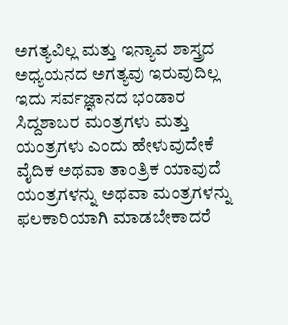ಅಗತ್ಯವಿಲ್ಲ ಮತ್ತು ಇನ್ಯಾವ ಶಾಸ್ತ್ರದ ಅಧ್ಯಯನದ ಅಗತ್ಯವು ಇರುವುದಿಲ್ಲ ಇದು ಸರ್ವಜ್ಞಾನದ ಭಂಡಾರ
ಸಿದ್ದಶಾಬರ ಮಂತ್ರಗಳು ಮತ್ತು ಯಂತ್ರಗಳು ಎಂದು ಹೇಳುವುದೇಕೆ
ವೈದಿಕ ಅಥವಾ ತಾಂತ್ರಿಕ ಯಾವುದೆ ಯಂತ್ರಗಳನ್ನು ಅಥವಾ ಮಂತ್ರಗಳನ್ನು ಫಲಕಾರಿಯಾಗಿ ಮಾಡಬೇಕಾದರೆ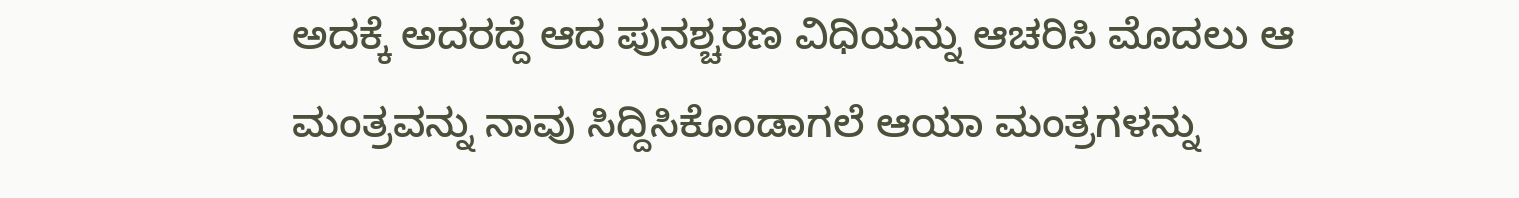ಅದಕ್ಕೆ ಅದರದ್ದೆ ಆದ ಪುನಶ್ಚರಣ ವಿಧಿಯನ್ನು ಆಚರಿಸಿ ಮೊದಲು ಆ ಮಂತ್ರವನ್ನು ನಾವು ಸಿದ್ದಿಸಿಕೊಂಡಾಗಲೆ ಆಯಾ ಮಂತ್ರಗಳನ್ನು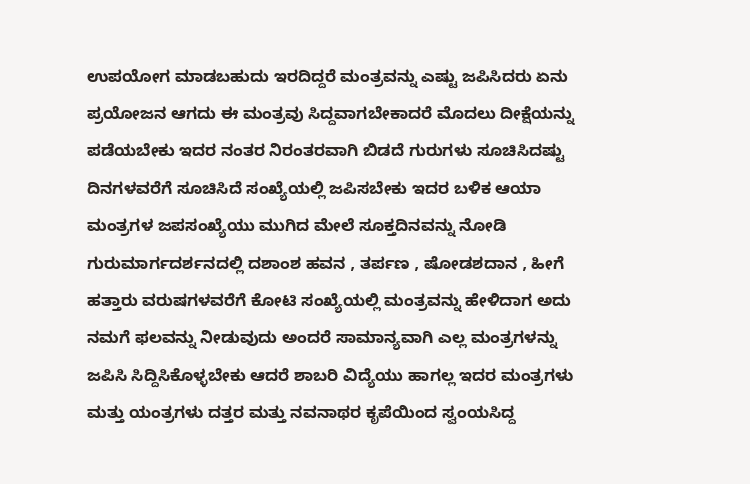ಉಪಯೋಗ ಮಾಡಬಹುದು ಇರದಿದ್ದರೆ ಮಂತ್ರವನ್ನು ಎಷ್ಟು ಜಪಿಸಿದರು ಏನು ಪ್ರಯೋಜನ ಆಗದು ಈ ಮಂತ್ರವು ಸಿದ್ದವಾಗಬೇಕಾದರೆ ಮೊದಲು ದೀಕ್ಷೆಯನ್ನು ಪಡೆಯಬೇಕು ಇದರ ನಂತರ ನಿರಂತರವಾಗಿ ಬಿಡದೆ ಗುರುಗಳು ಸೂಚಿಸಿದಷ್ಟು ದಿನಗಳವರೆಗೆ ಸೂಚಿಸಿದೆ ಸಂಖ್ಯೆಯಲ್ಲಿ ಜಪಿಸಬೇಕು ಇದರ ಬಳಿಕ ಆಯಾ ಮಂತ್ರಗಳ ಜಪಸಂಖ್ಯೆಯು ಮುಗಿದ ಮೇಲೆ ಸೂಕ್ತದಿನವನ್ನು ನೋಡಿ ಗುರುಮಾರ್ಗದರ್ಶನದಲ್ಲಿ ದಶಾಂಶ ಹವನ , ತರ್ಪಣ , ಷೋಡಶದಾನ , ಹೀಗೆ ಹತ್ತಾರು ವರುಷಗಳವರೆಗೆ ಕೋಟಿ ಸಂಖ್ಯೆಯಲ್ಲಿ ಮಂತ್ರವನ್ನು ಹೇಳಿದಾಗ ಅದು ನಮಗೆ ಫಲವನ್ನು ನೀಡುವುದು ಅಂದರೆ ಸಾಮಾನ್ಯವಾಗಿ ಎಲ್ಲ ಮಂತ್ರಗಳನ್ನು ಜಪಿಸಿ ಸಿದ್ದಿಸಿಕೊಳ್ಳಬೇಕು ಆದರೆ ಶಾಬರಿ ವಿದ್ಯೆಯು ಹಾಗಲ್ಲ ಇದರ ಮಂತ್ರಗಳು ಮತ್ತು ಯಂತ್ರಗಳು ದತ್ತರ ಮತ್ತು ನವನಾಥರ ಕೃಪೆಯಿಂದ ಸ್ವಂಯಸಿದ್ದ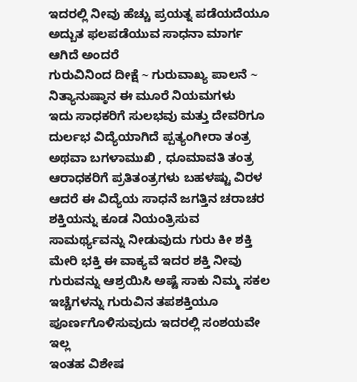ಇದರಲ್ಲಿ ನೀವು ಹೆಚ್ಚು ಪ್ರಯತ್ನ ಪಡೆಯದೆಯೂ ಅದ್ಬುತ ಫಲಪಡೆಯುವ ಸಾಧನಾ ಮಾರ್ಗ ಆಗಿದೆ ಅಂದರೆ
ಗುರುವಿನಿಂದ ದೀಕ್ಷೆ ~ ಗುರುವಾಖ್ಯ ಪಾಲನೆ ~ ನಿತ್ಯಾನುಷ್ಠಾನ ಈ ಮೂರೆ ನಿಯಮಗಳು
ಇದು ಸಾಧಕರಿಗೆ ಸುಲಭವು ಮತ್ತು ದೇವರಿಗೂ ದುರ್ಲಭ ವಿದ್ಯೆಯಾಗಿದೆ ಪ್ಪತ್ಯಂಗೀರಾ ತಂತ್ರ ಅಥವಾ ಬಗಳಾಮುಖಿ , ಧೂಮಾವತಿ ತಂತ್ರ ಆರಾಧಕರಿಗೆ ಪ್ರತಿತಂತ್ರಗಳು ಬಹಳಷ್ಟು ವಿರಳ ಆದರೆ ಈ ವಿದ್ಯೆಯ ಸಾಧನೆ ಜಗತ್ತಿನ ಚರಾಚರ ಶಕ್ತಿಯನ್ನು ಕೂಡ ನಿಯಂತ್ರಿಸುವ ಸಾಮರ್ಥ್ಯವನ್ನು ನೀಡುವುದು ಗುರು ಕೀ ಶಕ್ತಿ ಮೇರಿ ಭಕ್ತಿ ಈ ವಾಕ್ಯವೆ ಇದರ ಶಕ್ತಿ ನೀವು ಗುರುವನ್ನು ಆಶ್ರಯಿಸಿ ಅಷ್ಟೆ ಸಾಕು ನಿಮ್ಮ ಸಕಲ ಇಚ್ಚೆಗಳನ್ನು ಗುರುವಿನ ತಪಶಕ್ತಿಯೂ ಪೂರ್ಣಗೊಳಿಸುವುದು ಇದರಲ್ಲಿ ಸಂಶಯವೇ ಇಲ್ಲ
ಇಂತಹ ವಿಶೇಷ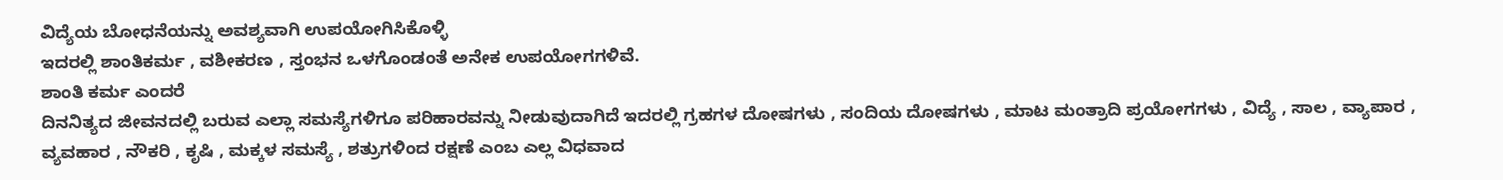ವಿದ್ಯೆಯ ಬೋಧನೆಯನ್ನು ಅವಶ್ಯವಾಗಿ ಉಪಯೋಗಿಸಿಕೊಳ್ಳಿ
ಇದರಲ್ಲಿ ಶಾಂತಿಕರ್ಮ , ವಶೀಕರಣ , ಸ್ತಂಭನ ಒಳಗೊಂಡಂತೆ ಅನೇಕ ಉಪಯೋಗಗಳಿವೆ.
ಶಾಂತಿ ಕರ್ಮ ಎಂದರೆ
ದಿನನಿತ್ಯದ ಜೀವನದಲ್ಲಿ ಬರುವ ಎಲ್ಲಾ ಸಮಸ್ಯೆಗಳಿಗೂ ಪರಿಹಾರವನ್ನು ನೀಡುವುದಾಗಿದೆ ಇದರಲ್ಲಿ ಗ್ರಹಗಳ ದೋಷಗಳು , ಸಂದಿಯ ದೋಷಗಳು , ಮಾಟ ಮಂತ್ರಾದಿ ಪ್ರಯೋಗಗಳು , ವಿದ್ಯೆ , ಸಾಲ , ವ್ಯಾಪಾರ , ವ್ಯವಹಾರ , ನೌಕರಿ , ಕೃಷಿ , ಮಕ್ಕಳ ಸಮಸ್ಯೆ , ಶತ್ರುಗಳಿಂದ ರಕ್ಷಣೆ ಎಂಬ ಎಲ್ಲ ವಿಧವಾದ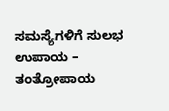ಸಮಸ್ಯೆಗಳಿಗೆ ಸುಲಭ ಉಪಾಯ – ತಂತ್ರೋಪಾಯ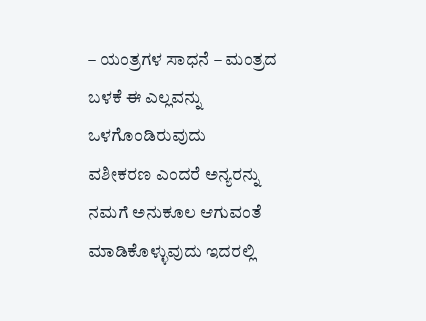– ಯಂತ್ರಗಳ ಸಾಧನೆ – ಮಂತ್ರದ ಬಳಕೆ ಈ ಎಲ್ಲವನ್ನು ಒಳಗೊಂಡಿರುವುದು
ವಶೀಕರಣ ಎಂದರೆ ಅನ್ಯರನ್ನು ನಮಗೆ ಅನುಕೂಲ ಆಗುವಂತೆ ಮಾಡಿಕೊಳ್ಳುವುದು ಇದರಲ್ಲಿ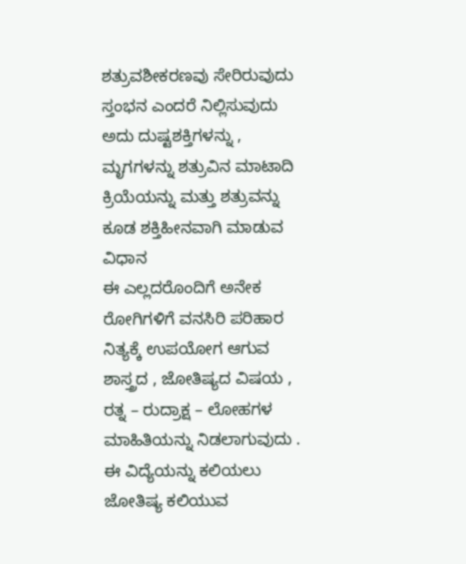ಶತ್ರುವಶೀಕರಣವು ಸೇರಿರುವುದು
ಸ್ತಂಭನ ಎಂದರೆ ನಿಲ್ಲಿಸುವುದು ಅದು ದುಷ್ಟಶಕ್ತಿಗಳನ್ನು , ಮೃಗಗಳನ್ನು ಶತ್ರುವಿನ ಮಾಟಾದಿ ಕ್ರಿಯೆಯನ್ನು ಮತ್ತು ಶತ್ರುವನ್ನು ಕೂಡ ಶಕ್ತಿಹೀನವಾಗಿ ಮಾಡುವ ವಿಧಾನ
ಈ ಎಲ್ಲದರೊಂದಿಗೆ ಅನೇಕ ರೋಗಿಗಳಿಗೆ ವನಸಿರಿ ಪರಿಹಾರ ನಿತ್ಯಕ್ಕೆ ಉಪಯೋಗ ಆಗುವ ಶಾಸ್ತ್ರದ , ಜೋತಿಷ್ಯದ ವಿಷಯ , ರತ್ನ – ರುದ್ರಾಕ್ಷ – ಲೋಹಗಳ ಮಾಹಿತಿಯನ್ನು ನಿಡಲಾಗುವುದು .
ಈ ವಿದ್ಯೆಯನ್ನು ಕಲಿಯಲು ಜೋತಿಷ್ಯ ಕಲಿಯುವ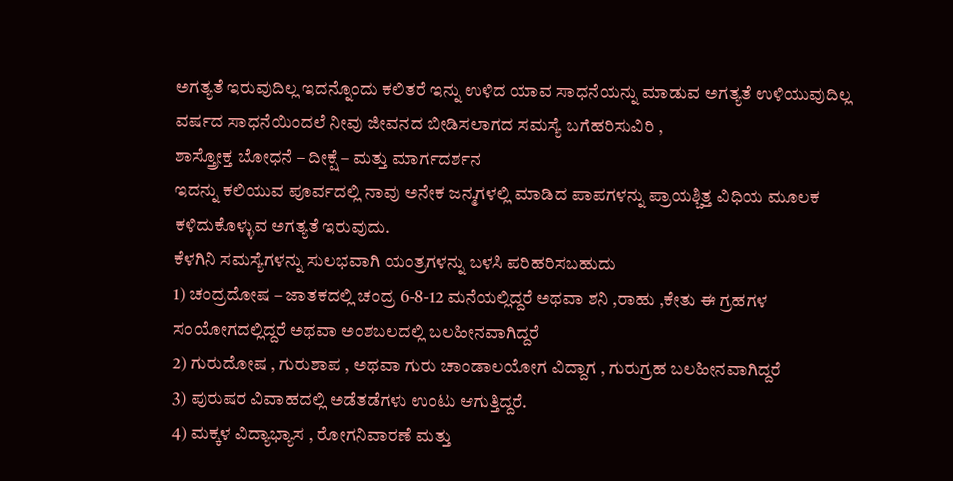ಅಗತ್ಯತೆ ಇರುವುದಿಲ್ಲ ಇದನ್ನೊಂದು ಕಲಿತರೆ ಇನ್ನು ಉಳಿದ ಯಾವ ಸಾಧನೆಯನ್ನು ಮಾಡುವ ಅಗತ್ಯತೆ ಉಳಿಯುವುದಿಲ್ಲ
ವರ್ಷದ ಸಾಧನೆಯಿಂದಲೆ ನೀವು ಜೀವನದ ಬೀಡಿಸಲಾಗದ ಸಮಸ್ಯೆ ಬಗೆಹರಿಸುವಿರಿ ,
ಶಾಸ್ತ್ರೋಕ್ತ ಬೋಧನೆ – ದೀಕ್ಷೆ – ಮತ್ತು ಮಾರ್ಗದರ್ಶನ
ಇದನ್ನು ಕಲಿಯುವ ಪೂರ್ವದಲ್ಲಿ ನಾವು ಅನೇಕ ಜನ್ಮಗಳಲ್ಲಿ ಮಾಡಿದ ಪಾಪಗಳನ್ನು ಪ್ರಾಯಶ್ಚಿತ್ತ ವಿಧಿಯ ಮೂಲಕ ಕಳಿದುಕೊಳ್ಳುವ ಅಗತ್ಯತೆ ಇರುವುದು.
ಕೆಳಗಿನಿ ಸಮಸ್ಯೆಗಳನ್ನು ಸುಲಭವಾಗಿ ಯಂತ್ರಗಳನ್ನು ಬಳಸಿ ಪರಿಹರಿಸಬಹುದು
1) ಚಂದ್ರದೋಷ – ಜಾತಕದಲ್ಲಿ ಚಂದ್ರ 6-8-12 ಮನೆಯಲ್ಲಿದ್ದರೆ ಅಥವಾ ಶನಿ ,ರಾಹು ,ಕೇತು ಈ ಗ್ರಹಗಳ ಸಂಯೋಗದಲ್ಲಿದ್ದರೆ ಅಥವಾ ಅಂಶಬಲದಲ್ಲಿ ಬಲಹೀನವಾಗಿದ್ದರೆ
2) ಗುರುದೋಷ , ಗುರುಶಾಪ , ಅಥವಾ ಗುರು ಚಾಂಡಾಲಯೋಗ ವಿದ್ದಾಗ , ಗುರುಗ್ರಹ ಬಲಹೀನವಾಗಿದ್ದರೆ
3) ಪುರುಷರ ವಿವಾಹದಲ್ಲಿ ಅಡೆತಡೆಗಳು ಉಂಟು ಆಗುತ್ತಿದ್ದರೆ.
4) ಮಕ್ಕಳ ವಿದ್ಯಾಭ್ಯಾಸ , ರೋಗನಿವಾರಣೆ ಮತ್ತು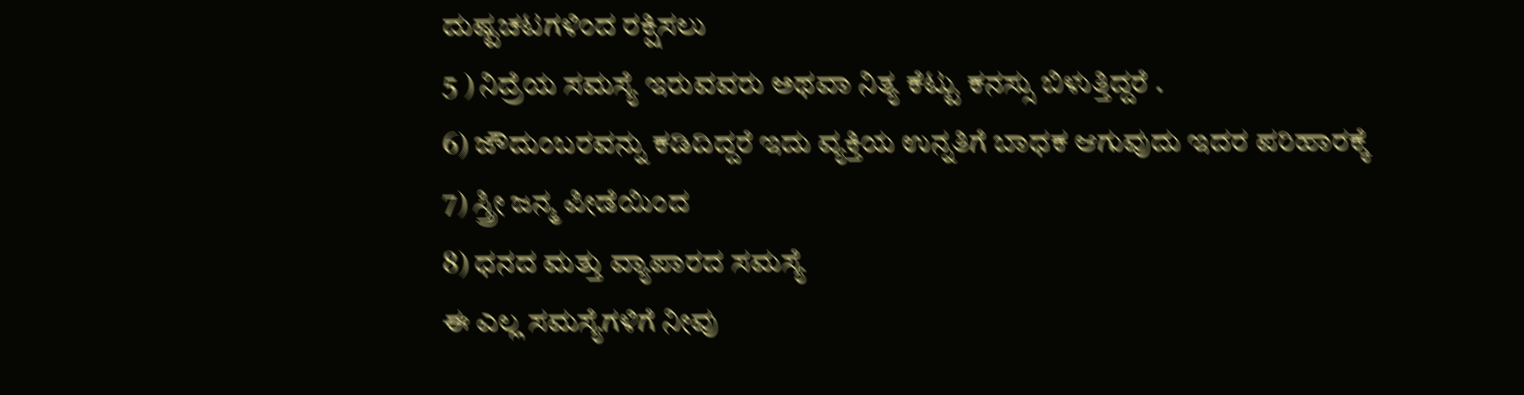ದುಷ್ಟಚಟಗಳಿಂದ ರಕ್ಷಿಸಲು
5 ) ನಿದ್ರೆಯ ಸಮಸ್ಯೆ ಇರುವವರು ಅಥವಾ ನಿತ್ಯ ಕೆಟ್ಟು ಕನಸ್ಸು ಬಿಳುತ್ತಿದ್ದರೆ .
6) ಜೌದುಂಬರವನ್ನು ಕಡಿದಿದ್ದರೆ ಇದು ವ್ಯಕ್ತಿಯ ಉನ್ನತಿಗೆ ಬಾಧಕ ಆಗುವುದು ಇದರ ಪರಿಹಾರಕ್ಕೆ
7) ಸ್ತ್ರೀ ಜನ್ಮ ಪೀಡೆಯಿಂದ
8) ಧನದ ಮತ್ತು ವ್ಯಾಪಾರದ ಸಮಸ್ಯೆ
ಈ ಎಲ್ಲ ಸಮಸ್ಯೆಗಳಿಗೆ ನೀವು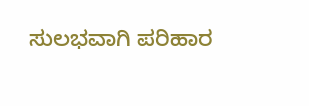ಸುಲಭವಾಗಿ ಪರಿಹಾರ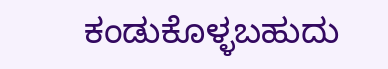ಕಂಡುಕೊಳ್ಳಬಹುದು